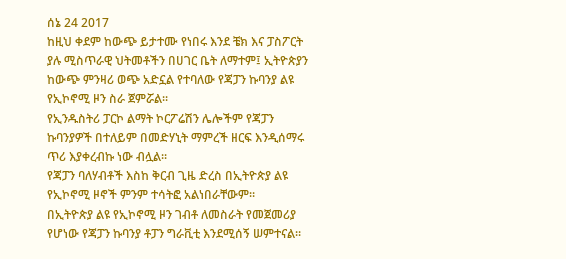ሰኔ 24 2017
ከዚህ ቀደም ከውጭ ይታተሙ የነበሩ እንደ ቼክ እና ፓስፖርት ያሉ ሚስጥራዊ ህትመቶችን በሀገር ቤት ለማተም፤ ኢትዮጵያን ከውጭ ምንዛሪ ወጭ አድኗል የተባለው የጃፓን ኩባንያ ልዩ የኢኮኖሚ ዞን ስራ ጀምሯል፡፡
የኢንዱስትሪ ፓርኮ ልማት ኮርፖሬሽን ሌሎችም የጃፓን ኩባንያዎች በተለይም በመድሃኒት ማምረች ዘርፍ እንዲሰማሩ ጥሪ እያቀረብኩ ነው ብሏል፡፡
የጃፓን ባለሃብቶች እስከ ቅርብ ጊዜ ድረስ በኢትዮጵያ ልዩ የኢኮኖሚ ዞኖች ምንም ተሳትፎ አልነበራቸውም።
በኢትዮጵያ ልዩ የኢኮኖሚ ዞን ገብቶ ለመስራት የመጀመሪያ የሆነው የጃፓን ኩባንያ ቶፓን ግራቪቲ እንደሚሰኝ ሠምተናል።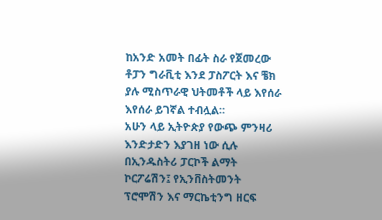ከአንድ አመት በፊት ስራ የጀመረው ቶፓን ግራቪቲ እንደ ፓስፖርት እና ቼክ ያሉ ሚስጥራዊ ህትመቶች ላይ እየሰራ እየሰራ ይገኛል ተብሏል።
አሁን ላይ ኢትዮጵያ የውጭ ምንዛሪ እንድታድን እያገዘ ነው ሲሉ በኢንዱስትሪ ፓርኮች ልማት ኮርፖሬሽን፤ የኢንቨስትመንት ፕሮሞሽን እና ማርኬቲንግ ዘርፍ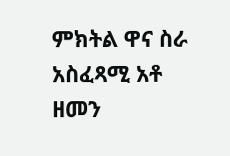ምክትል ዋና ስራ አስፈጻሚ አቶ ዘመን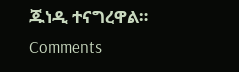ጁነዲ ተናግረዋል።
Comments